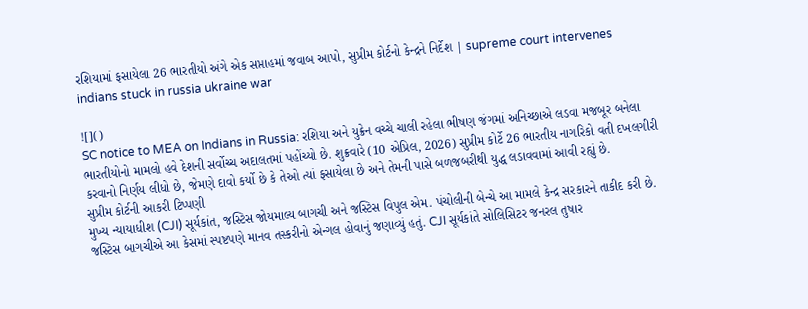રશિયામાં ફસાયેલા 26 ભારતીયો અંગે એક સપ્તાહમાં જવાબ આપો, સુપ્રીમ કોર્ટનો કેન્દ્રને નિર્દેશ | supreme court intervenes indians stuck in russia ukraine war

![]()
SC notice to MEA on Indians in Russia: રશિયા અને યુક્રેન વચ્ચે ચાલી રહેલા ભીષણ જંગમાં અનિચ્છાએ લડવા મજબૂર બનેલા ભારતીયોનો મામલો હવે દેશની સર્વોચ્ચ અદાલતમાં પહોંચ્યો છે. શુક્રવારે (10 એપ્રિલ, 2026) સુપ્રીમ કોર્ટે 26 ભારતીય નાગરિકો વતી દખલગીરી કરવાનો નિર્ણય લીધો છે, જેમણે દાવો કર્યો છે કે તેઓ ત્યાં ફસાયેલા છે અને તેમની પાસે બળજબરીથી યુદ્ધ લડાવવામાં આવી રહ્યું છે.
સુપ્રીમ કોર્ટની આકરી ટિપ્પણી
મુખ્ય ન્યાયાધીશ (CJI) સૂર્યકાંત, જસ્ટિસ જોયમાલ્ય બાગચી અને જસ્ટિસ વિપુલ એમ. પંચોલીની બેન્ચે આ મામલે કેન્દ્ર સરકારને તાકીદ કરી છે. જસ્ટિસ બાગચીએ આ કેસમાં સ્પષ્ટપણે માનવ તસ્કરીનો એન્ગલ હોવાનું જણાવ્યું હતું. CJI સૂર્યકાંતે સોલિસિટર જનરલ તુષાર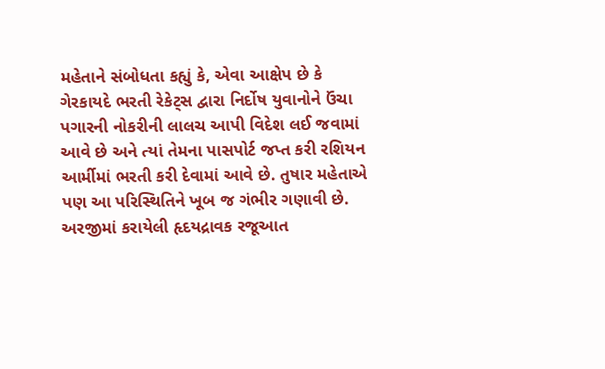મહેતાને સંબોધતા કહ્યું કે, એવા આક્ષેપ છે કે ગેરકાયદે ભરતી રેકેટ્સ દ્વારા નિર્દોષ યુવાનોને ઉંચા પગારની નોકરીની લાલચ આપી વિદેશ લઈ જવામાં આવે છે અને ત્યાં તેમના પાસપોર્ટ જપ્ત કરી રશિયન આર્મીમાં ભરતી કરી દેવામાં આવે છે. તુષાર મહેતાએ પણ આ પરિસ્થિતિને ખૂબ જ ગંભીર ગણાવી છે.
અરજીમાં કરાયેલી હૃદયદ્રાવક રજૂઆત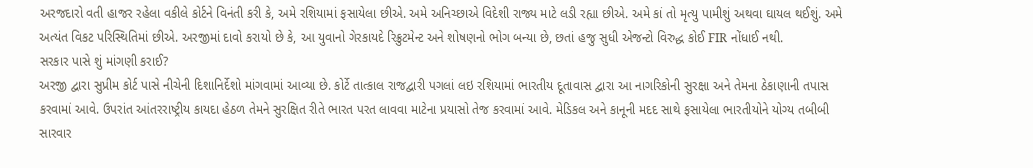અરજદારો વતી હાજર રહેલા વકીલે કોર્ટને વિનંતી કરી કે, અમે રશિયામાં ફસાયેલા છીએ. અમે અનિચ્છાએ વિદેશી રાજ્ય માટે લડી રહ્યા છીએ. અમે કાં તો મૃત્યુ પામીશું અથવા ઘાયલ થઈશું. અમે અત્યંત વિકટ પરિસ્થિતિમાં છીએ. અરજીમાં દાવો કરાયો છે કે, આ યુવાનો ગેરકાયદે રિક્રુટમેન્ટ અને શોષણનો ભોગ બન્યા છે, છતાં હજુ સુધી એજન્ટો વિરુદ્ધ કોઈ FIR નોંધાઈ નથી.
સરકાર પાસે શું માંગણી કરાઈ?
અરજી દ્વારા સુપ્રીમ કોર્ટ પાસે નીચેની દિશાનિર્દેશો માંગવામાં આવ્યા છે. કોર્ટે તાત્કાલ રાજદ્વારી પગલાં લઇ રશિયામાં ભારતીય દૂતાવાસ દ્વારા આ નાગરિકોની સુરક્ષા અને તેમના ઠેકાણાની તપાસ કરવામાં આવે. ઉપરાંત આંતરરાષ્ટ્રીય કાયદા હેઠળ તેમને સુરક્ષિત રીતે ભારત પરત લાવવા માટેના પ્રયાસો તેજ કરવામાં આવે. મેડિકલ અને કાનૂની મદદ સાથે ફસાયેલા ભારતીયોને યોગ્ય તબીબી સારવાર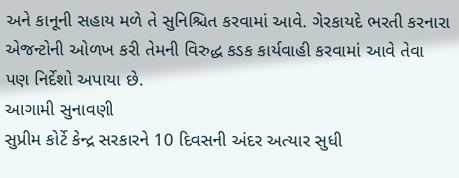અને કાનૂની સહાય મળે તે સુનિશ્ચિત કરવામાં આવે. ગેરકાયદે ભરતી કરનારા એજન્ટોની ઓળખ કરી તેમની વિરુદ્ધ કડક કાર્યવાહી કરવામાં આવે તેવા પણ નિર્દેશો અપાયા છે.
આગામી સુનાવણી
સુપ્રીમ કોર્ટે કેન્દ્ર સરકારને 10 દિવસની અંદર અત્યાર સુધી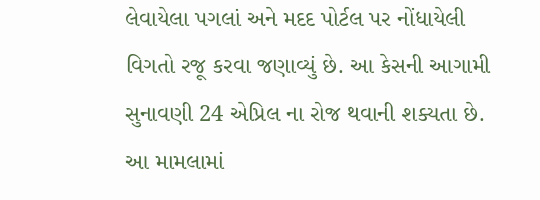લેવાયેલા પગલાં અને મદદ પોર્ટલ પર નોંધાયેલી વિગતો રજૂ કરવા જણાવ્યું છે. આ કેસની આગામી સુનાવણી 24 એપ્રિલ ના રોજ થવાની શક્યતા છે. આ મામલામાં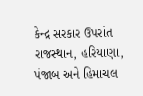કેન્દ્ર સરકાર ઉપરાંત રાજસ્થાન, હરિયાણા, પંજાબ અને હિમાચલ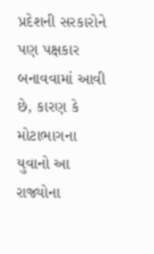પ્રદેશની સરકારોને પણ પક્ષકાર બનાવવામાં આવી છે, કારણ કે મોટાભાગના યુવાનો આ રાજ્યોના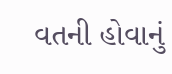વતની હોવાનું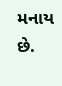મનાય છે.